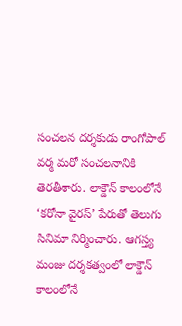సంచలన దర్శకుడు రాంగోపాల్ వర్మ మరో సంచలనానికి తెరతీశారు. లాక్డౌన్ కాలంలోనే ‘కరోనా వైరస్’ పేరుతో తెలుగు సినిమా నిర్మించారు. ఆగస్త్య మంజు దర్శకత్వంలో లాక్డౌన్ కాలంలోనే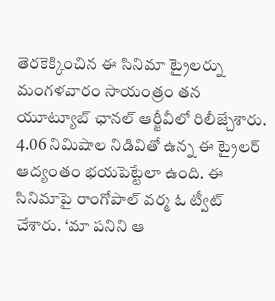తెరకెక్కించిన ఈ సినిమా ట్రైలర్ను మంగళవారం సాయంత్రం తన యూట్యూబ్ ఛానల్ ఆర్జీవీలో రిలీజ్చేశారు.
4.06 నిమిషాల నిడివితో ఉన్న ఈ ట్రైలర్ ఆద్యంతం భయపెట్టేలా ఉంది. ఈ సినిమాపై రాంగోపాల్ వర్మ ఓ ట్వీట్ చేశారు. ‘మా పనిని ఆ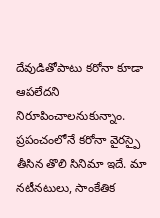దేవుడితోపాటు కరోనా కూడా ఆపలేదని నిరూపించాలనుకున్నాం. ప్రపంచంలోనే కరోనా వైరస్పై తీసిన తొలి సినిమా ఇదే. మా నటీనటులు, సాంకేతిక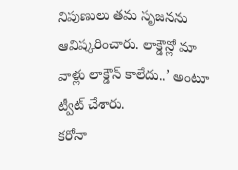నిపుణులు తమ సృజనను ఆవిష్కరించారు. లాక్డౌన్లో మా వాళ్లు లాక్డౌన్ కాలేదు..’ అంటూ ట్వీట్ చేశారు.
కరోనా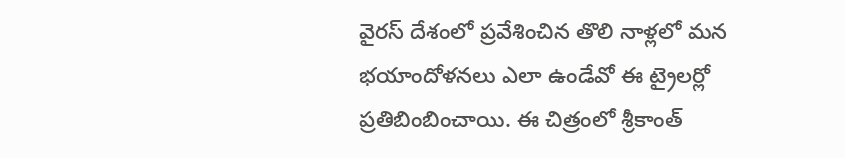వైరస్ దేశంలో ప్రవేశించిన తొలి నాళ్లలో మన భయాందోళనలు ఎలా ఉండేవో ఈ ట్రైలర్లో ప్రతిబింబించాయి. ఈ చిత్రంలో శ్రీకాంత్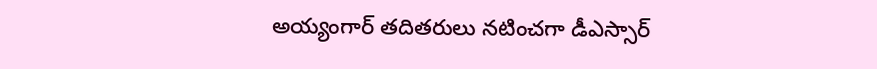అయ్యంగార్ తదితరులు నటించగా డీఎస్సార్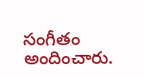సంగీతం అందించారు.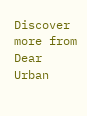Discover more from Dear Urban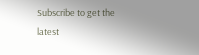Subscribe to get the latest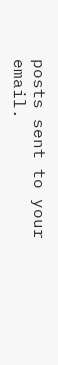posts sent to your email.